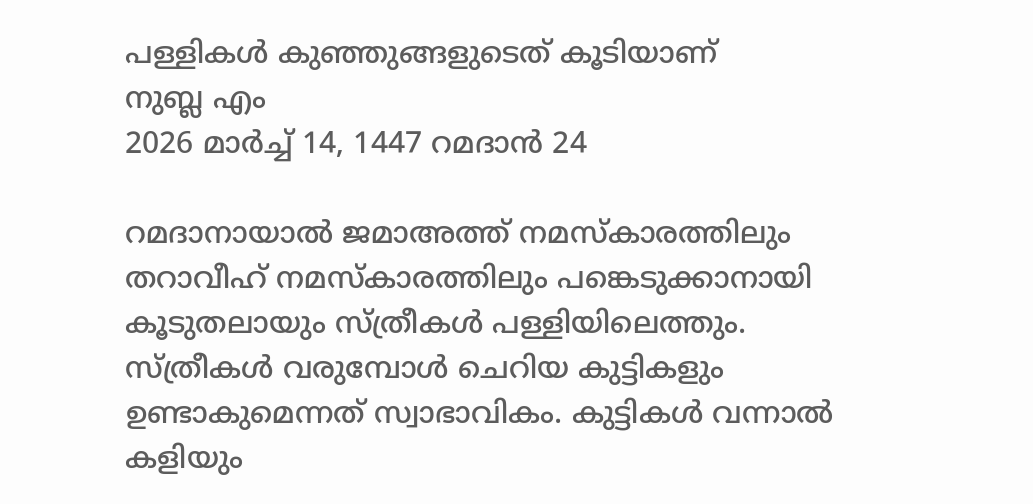പള്ളികൾ കുഞ്ഞുങ്ങളുടെത് കൂടിയാണ്
നുബ്ല എം
2026 മാർച്ച് 14, 1447 റമദാൻ 24

റമദാനായാൽ ജമാഅത്ത് നമസ്കാരത്തിലും തറാവീഹ് നമസ്കാരത്തിലും പങ്കെടുക്കാനായി കൂടുതലായും സ്ത്രീകൾ പള്ളിയിലെത്തും. സ്ത്രീകൾ വരുമ്പോൾ ചെറിയ കുട്ടികളും ഉണ്ടാകുമെന്നത് സ്വാഭാവികം. കുട്ടികൾ വന്നാൽ കളിയും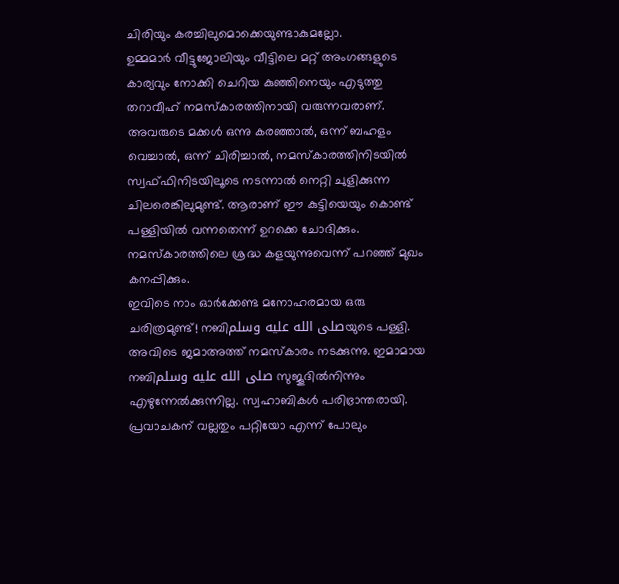ചിരിയും കരച്ചിലുമൊക്കെയുണ്ടാകുമല്ലോ.
ഉമ്മമാർ വീട്ടുജോലിയും വീട്ടിലെ മറ്റ് അംഗങ്ങളുടെ കാര്യവും നോക്കി ചെറിയ കുഞ്ഞിനെയും എടുത്തു തറാവീഹ് നമസ്കാരത്തിനായി വരുന്നവരാണ്. അവരുടെ മക്കൾ ഒന്നു കരഞ്ഞാൽ, ഒന്ന് ബഹളം വെച്ചാൽ, ഒന്ന് ചിരിച്ചാൽ, നമസ്കാരത്തിനിടയിൽ സ്വഫ്ഫിനിടയിലൂടെ നടന്നാൽ നെറ്റി ചുളിക്കുന്ന ചിലരെങ്കിലുമുണ്ട്. ആരാണ് ഈ കുട്ടിയെയും കൊണ്ട് പള്ളിയിൽ വന്നതെന്ന് ഉറക്കെ ചോദിക്കും. നമസ്കാരത്തിലെ ശ്രദ്ധ കളയുന്നുവെന്ന് പറഞ്ഞ് മുഖം കനപ്പിക്കും.
ഇവിടെ നാം ഓർക്കേണ്ട മനോഹരമായ ഒരു ചരിത്രമുണ്ട്! നബിصلى الله عليه وسلمയുടെ പള്ളി. അവിടെ ജമാഅത്ത് നമസ്കാരം നടക്കുന്നു. ഇമാമായ നബിصلى الله عليه وسلم സുജൂദിൽനിന്നും എഴുന്നേൽക്കുന്നില്ല. സ്വഹാബികൾ പരിഭ്രാന്തരായി. പ്രവാചകന് വല്ലതും പറ്റിയോ എന്ന് പോലും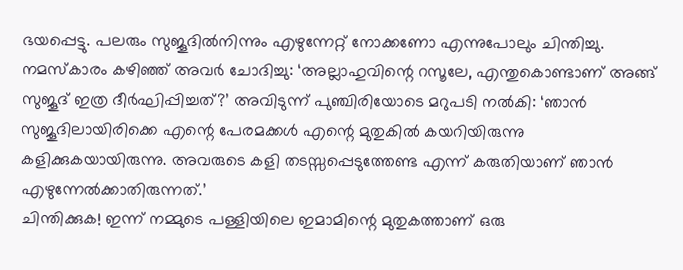ഭയപ്പെട്ടു. പലരും സുജൂദിൽനിന്നും എഴുന്നേറ്റ് നോക്കണോ എന്നുപോലും ചിന്തിച്ചു. നമസ്കാരം കഴിഞ്ഞ് അവർ ചോദിച്ചു: ‘അല്ലാഹുവിന്റെ റസൂലേ, എന്തുകൊണ്ടാണ് അങ്ങ് സുജൂദ് ഇത്ര ദീർഘിപ്പിച്ചത്?’ അവിടുന്ന് പുഞ്ചിരിയോടെ മറുപടി നൽകി: ‘ഞാൻ സുജൂദിലായിരിക്കെ എന്റെ പേരമക്കൾ എന്റെ മുതുകിൽ കയറിയിരുന്നു കളിക്കുകയായിരുന്നു. അവരുടെ കളി തടസ്സപ്പെടുത്തേണ്ട എന്ന് കരുതിയാണ് ഞാൻ എഴുന്നേൽക്കാതിരുന്നത്.’
ചിന്തിക്കുക! ഇന്ന് നമ്മുടെ പള്ളിയിലെ ഇമാമിന്റെ മുതുകത്താണ് ഒരു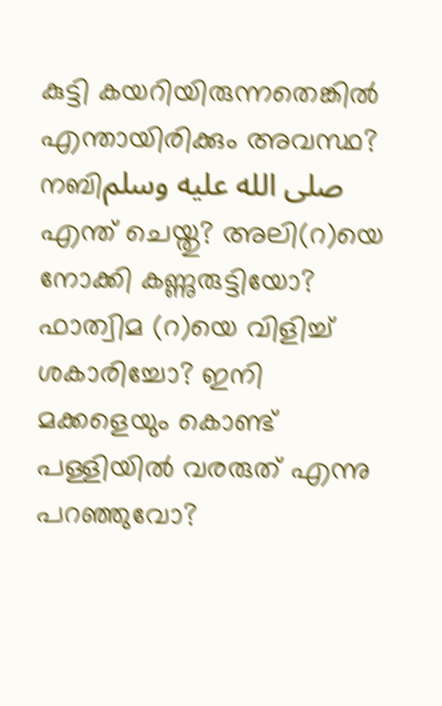കുട്ടി കയറിയിരുന്നതെങ്കിൽ എന്തായിരിക്കും അവസ്ഥ? നബിصلى الله عليه وسلم എന്ത് ചെയ്തു? അലി(റ)യെ നോക്കി കണ്ണുരുട്ടിയോ? ഫാത്വിമ (റ)യെ വിളിച്ച് ശകാരിച്ചോ? ഇനി മക്കളെയും കൊണ്ട് പള്ളിയിൽ വരരുത് എന്നു പറഞ്ഞുവോ?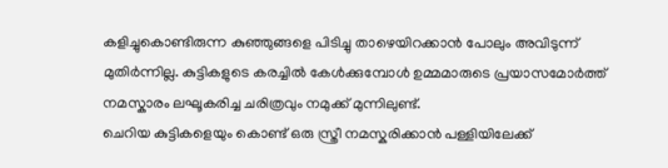കളിച്ചുകൊണ്ടിരുന്ന കുഞ്ഞുങ്ങളെ പിടിച്ചു താഴെയിറക്കാൻ പോലും അവിടുന്ന് മുതിർന്നില്ല. കുട്ടികളുടെ കരച്ചിൽ കേൾക്കുമ്പോൾ ഉമ്മമാരുടെ പ്രയാസമോർത്ത് നമസ്കാരം ലഘൂകരിച്ച ചരിത്രവും നമുക്ക് മുന്നിലുണ്ട്.
ചെറിയ കുട്ടികളെയും കൊണ്ട് ഒരു സ്ത്രീ നമസ്കരിക്കാൻ പള്ളിയിലേക്ക്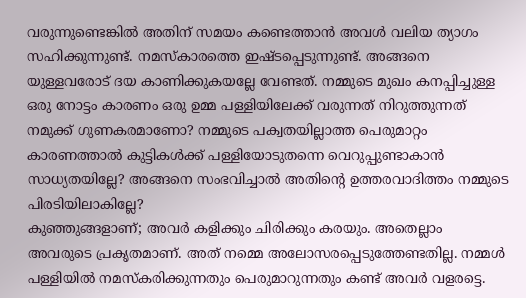വരുന്നുണ്ടെങ്കിൽ അതിന് സമയം കണ്ടെത്താൻ അവൾ വലിയ ത്യാഗം സഹിക്കുന്നുണ്ട്. നമസ്കാരത്തെ ഇഷ്ടപ്പെടുന്നുണ്ട്. അങ്ങനെ യുള്ളവരോട് ദയ കാണിക്കുകയല്ലേ വേണ്ടത്. നമ്മുടെ മുഖം കനപ്പിച്ചുള്ള ഒരു നോട്ടം കാരണം ഒരു ഉമ്മ പള്ളിയിലേക്ക് വരുന്നത് നിറുത്തുന്നത് നമുക്ക് ഗുണകരമാണോ? നമ്മുടെ പക്വതയില്ലാത്ത പെരുമാറ്റം കാരണത്താൽ കുട്ടികൾക്ക് പള്ളിയോടുതന്നെ വെറുപ്പുണ്ടാകാൻ സാധ്യതയില്ലേ? അങ്ങനെ സംഭവിച്ചാൽ അതിന്റെ ഉത്തരവാദിത്തം നമ്മുടെ പിരടിയിലാകില്ലേ?
കുഞ്ഞുങ്ങളാണ്; അവർ കളിക്കും ചിരിക്കും കരയും. അതെല്ലാം അവരുടെ പ്രകൃതമാണ്. അത് നമ്മെ അലോസരപ്പെടുത്തേണ്ടതില്ല. നമ്മൾ പള്ളിയിൽ നമസ്കരിക്കുന്നതും പെരുമാറുന്നതും കണ്ട് അവർ വളരട്ടെ.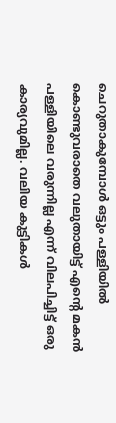ചെറുതാകുമ്പോൾ ഒട്ടും പള്ളിയിൽ കൊണ്ടുവരാതെ വലുതായിട്ട് എന്റെ മകൻ പള്ളിയിലെ വരുന്നില്ല എന്ന് വിലപിച്ചിട്ട് ഒരു കാര്യവുമില്ല. വലിയ കുട്ടികൾ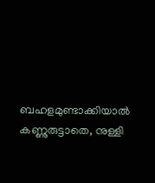ബഹളമുണ്ടാക്കിയാൽ കണ്ണുരുട്ടാതെ, നുള്ളി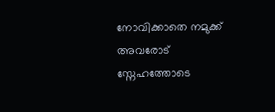നോവിക്കാതെ നമുക്ക് അവരോട് സ്നേഹത്തോടെ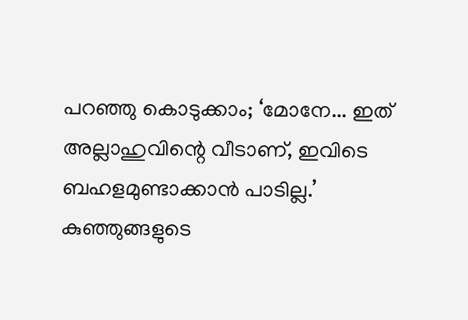പറഞ്ഞു കൊടുക്കാം; ‘മോനേ... ഇത് അല്ലാഹുവിന്റെ വീടാണ്, ഇവിടെ ബഹളമുണ്ടാക്കാൻ പാടില്ല.’
കുഞ്ഞുങ്ങളുടെ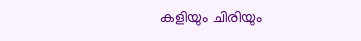കളിയും ചിരിയും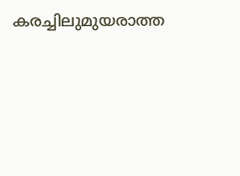കരച്ചിലുമുയരാത്ത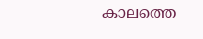കാലത്തെ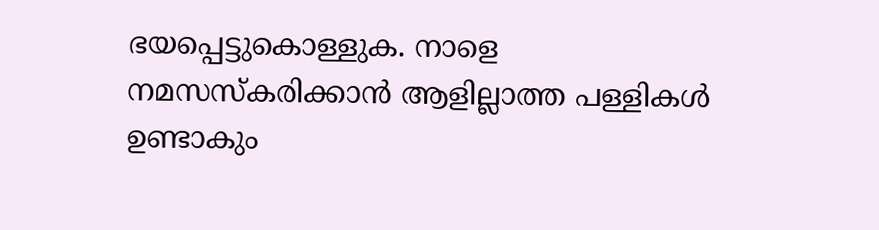ഭയപ്പെട്ടുകൊള്ളുക. നാളെ നമസസ്കരിക്കാൻ ആളില്ലാത്ത പള്ളികൾ ഉണ്ടാകും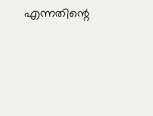എന്നതിന്റെ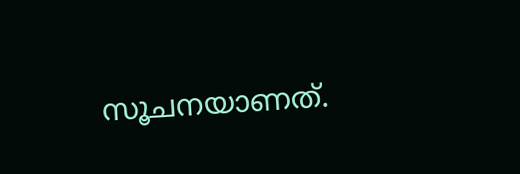സൂചനയാണത്.